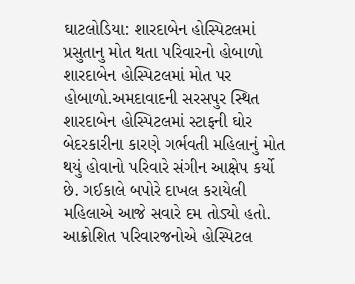ઘાટલોડિયા: શારદાબેન હોસ્પિટલમાં પ્રસુતાનુ મોત થતા પરિવારનો હોબાળો
શારદાબેન હોસ્પિટલમાં મોત પર હોબાળો.અમદાવાદની સરસપુર સ્થિત શારદાબેન હોસ્પિટલમાં સ્ટાફની ઘોર બેદરકારીના કારણે ગર્ભવતી મહિલાનું મોત થયું હોવાનો પરિવારે સંગીન આક્ષેપ કર્યો છે. ગઈકાલે બપોરે દાખલ કરાયેલી મહિલાએ આજે સવારે દમ તોડ્યો હતો. આક્રોશિત પરિવારજનોએ હોસ્પિટલ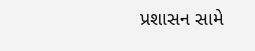પ્રશાસન સામે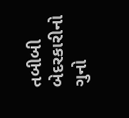તબીબી બેદરકારીનો ગુનો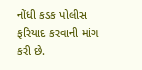નોંધી કડક પોલીસ ફરિયાદ કરવાની માંગ કરી છે.